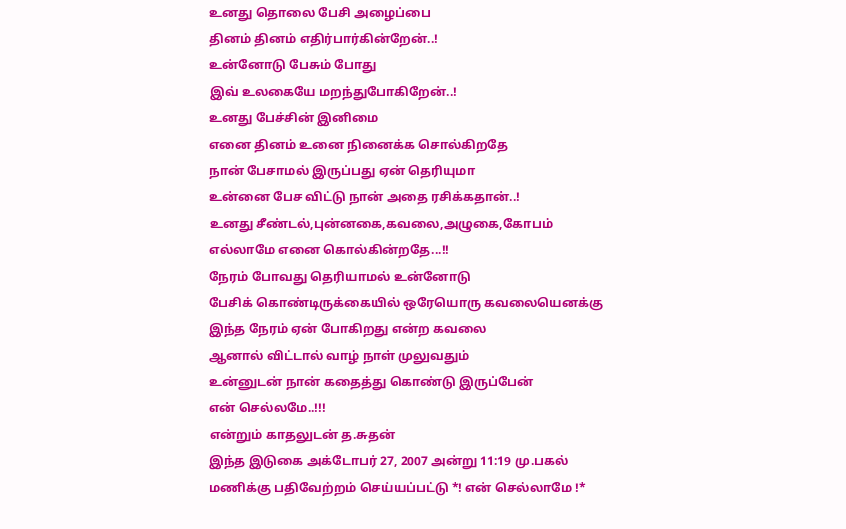உனது தொலை பேசி அழைப்பை
தினம் தினம் எதிர்பார்கின்றேன்..!
உன்னோடு பேசும் போது
இவ் உலகையே மறந்துபோகிறேன்..!
உனது பேச்சின் இனிமை
எனை தினம் உனை நினைக்க சொல்கிறதே
நான் பேசாமல் இருப்பது ஏன் தெரியுமா
உன்னை பேச விட்டு நான் அதை ரசிக்கதான்..!
உனது சீண்டல்,புன்னகை,கவலை,அழுகை,கோபம்
எல்லாமே எனை கொல்கின்றதே...!!
நேரம் போவது தெரியாமல் உன்னோடு
பேசிக் கொண்டிருக்கையில் ஒரேயொரு கவலையெனக்கு
இந்த நேரம் ஏன் போகிறது என்ற கவலை
ஆனால் விட்டால் வாழ் நாள் முலுவதும்
உன்னுடன் நான் கதைத்து கொண்டு இருப்பேன்
என் செல்லமே..!!!
என்றும் காதலுடன் த.சுதன்
இந்த இடுகை அக்டோபர் 27, 2007 அன்று 11:19 மு.பகல் மணிக்கு பதிவேற்றம் செய்யப்பட்டு *! என் செல்லாமே !*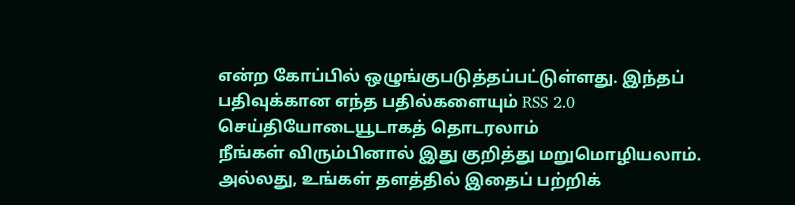என்ற கோப்பில் ஒழுங்குபடுத்தப்பட்டுள்ளது. இந்தப் பதிவுக்கான எந்த பதில்களையும் RSS 2.0 செய்தியோடையூடாகத் தொடரலாம்
நீங்கள் விரும்பினால் இது குறித்து மறுமொழியலாம். அல்லது, உங்கள் தளத்தில் இதைப் பற்றிக்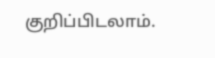குறிப்பிடலாம்.